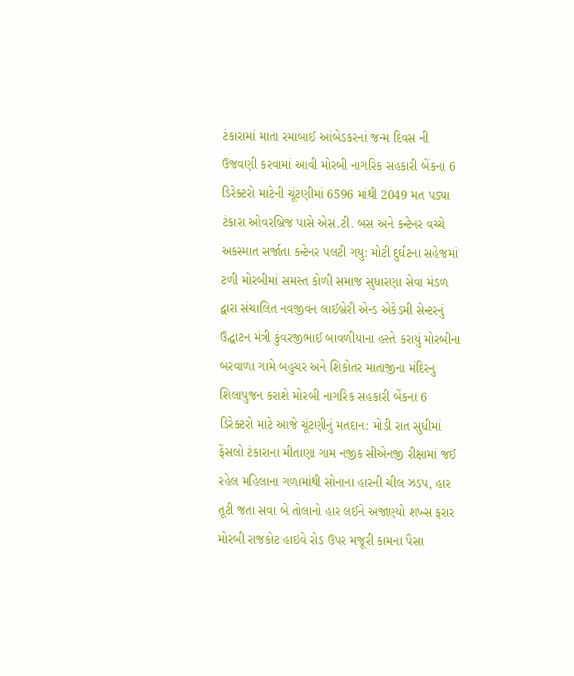ટંકારામાં માતા રમાબાઈ આંબેડકરનાં જન્મ દિવસ ની ઉજવણી કરવામાં આવી મોરબી નાગરિક સહકારી બેંકના 6 ડિરેક્ટરો માટેની ચૂંટણીમાં 6596 માંથી 2049 મત પડ્યા ટંકારા ઓવરબ્રિજ પાસે એસ.ટી. બસ અને કન્ટેનર વચ્ચે અકસ્માત સર્જાતા કન્ટેનર પલટી ગયુ: મોટી દુર્ઘટના સહેજમાં ટળી મોરબીમાં સમસ્ત કોળી સમાજ સુધારણા સેવા મંડળ દ્વારા સંચાલિત નવજીવન લાઈબ્રેરી એન્ડ એકેડમી સેન્ટરનું ઉદ્ઘાટન મંત્રી કુંવરજીભાઈ બાવળીયાના હસ્તે કરાયું મોરબીના બરવાળા ગામે બહુચર અને શિકોતર માતાજીના મંદિરનુ શિલાપુજન કરાશે મોરબી નાગરિક સહકારી બેંકના 6 ડિરેક્ટરો માટે આજે ચૂંટણીનું મતદાન: મોડી રાત સુધીમાં ફેંસલો ટંકારાના મીતાણા ગામ નજીક સીએનજી રીક્ષામાં જઈ રહેલ મહિલાના ગળામાંથી સોનાના હારની ચીલ ઝડપ, હાર તૂટી જતા સવા બે તોલાનો હાર લઈને અજાણ્યો શખ્સ ફરાર મોરબી રાજકોટ હાઇવે રોડ ઉપર મજૂરી કામના પૈસા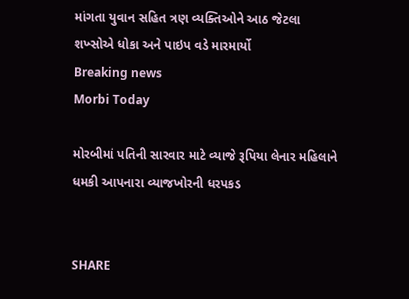માંગતા યુવાન સહિત ત્રણ વ્યક્તિઓને આઠ જેટલા શખ્સોએ ધોકા અને પાઇપ વડે મારમાર્યો
Breaking news
Morbi Today

મોરબીમાં પતિની સારવાર માટે વ્યાજે રૂપિયા લેનાર મહિલાને ધમકી આપનારા વ્યાજખોરની ધરપકડ


SHARE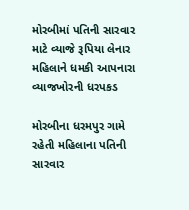મોરબીમાં પતિની સારવાર માટે વ્યાજે રૂપિયા લેનાર મહિલાને ધમકી આપનારા વ્યાજખોરની ધરપકડ

મોરબીના ધરમપુર ગામે રહેતી મહિલાના પતિની સારવાર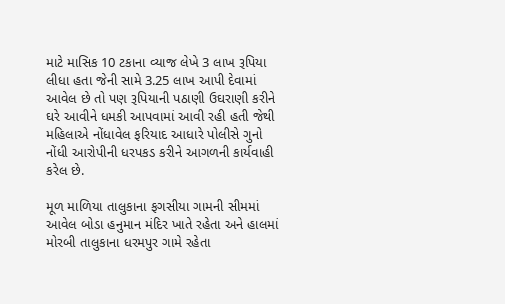માટે માસિક 10 ટકાના વ્યાજ લેખે 3 લાખ રૂપિયા લીધા હતા જેની સામે 3.25 લાખ આપી દેવામાં આવેલ છે તો પણ રૂપિયાની પઠાણી ઉઘરાણી કરીને ઘરે આવીને ધમકી આપવામાં આવી રહી હતી જેથી મહિલાએ નોંધાવેલ ફરિયાદ આધારે પોલીસે ગુનો નોંધી આરોપીની ધરપકડ કરીને આગળની કાર્યવાહી કરેલ છે.

મૂળ માળિયા તાલુકાના ફગસીયા ગામની સીમમાં આવેલ બોડા હનુમાન મંદિર ખાતે રહેતા અને હાલમાં મોરબી તાલુકાના ધરમપુર ગામે રહેતા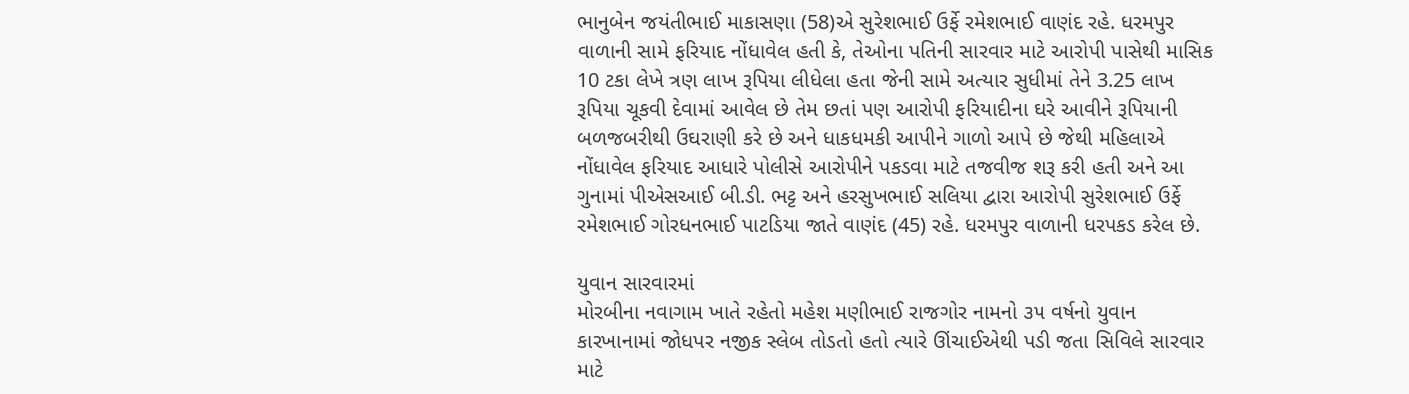ભાનુબેન જયંતીભાઈ માકાસણા (58)એ સુરેશભાઈ ઉર્ફે રમેશભાઈ વાણંદ રહે. ધરમપુર વાળાની સામે ફરિયાદ નોંધાવેલ હતી કે, તેઓના પતિની સારવાર માટે આરોપી પાસેથી માસિક 10 ટકા લેખે ત્રણ લાખ રૂપિયા લીધેલા હતા જેની સામે અત્યાર સુધીમાં તેને 3.25 લાખ રૂપિયા ચૂકવી દેવામાં આવેલ છે તેમ છતાં પણ આરોપી ફરિયાદીના ઘરે આવીને રૂપિયાની બળજબરીથી ઉઘરાણી કરે છે અને ધાકધમકી આપીને ગાળો આપે છે જેથી મહિલાએ નોંધાવેલ ફરિયાદ આધારે પોલીસે આરોપીને પકડવા માટે તજવીજ શરૂ કરી હતી અને આ ગુનામાં પીએસઆઈ બી.ડી. ભટ્ટ અને હરસુખભાઈ સલિયા દ્વારા આરોપી સુરેશભાઈ ઉર્ફે રમેશભાઈ ગોરધનભાઈ પાટડિયા જાતે વાણંદ (45) રહે. ધરમપુર વાળાની ધરપકડ કરેલ છે.

યુવાન સારવારમાં
મોરબીના નવાગામ ખાતે રહેતો મહેશ મણીભાઈ રાજગોર નામનો ૩૫ વર્ષનો યુવાન કારખાનામાં જોધપર નજીક સ્લેબ તોડતો હતો ત્યારે ઊંચાઈએથી પડી જતા સિવિલે સારવાર માટે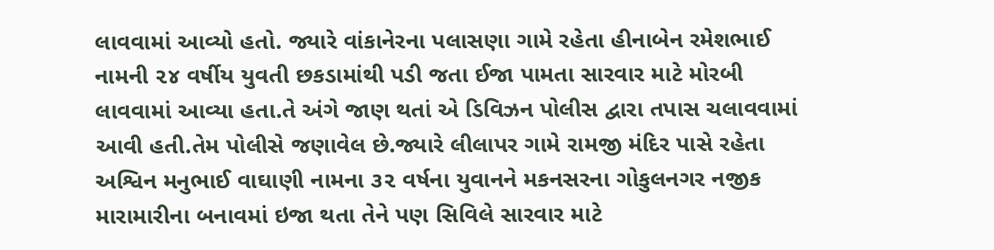લાવવામાં આવ્યો હતો. જ્યારે વાંકાનેરના પલાસણા ગામે રહેતા હીનાબેન રમેશભાઈ નામની ૨૪ વર્ષીય યુવતી છકડામાંથી પડી જતા ઈજા પામતા સારવાર માટે મોરબી લાવવામાં આવ્યા હતા.તે અંગે જાણ થતાં એ ડિવિઝન પોલીસ દ્વારા તપાસ ચલાવવામાં આવી હતી.તેમ પોલીસે જણાવેલ છે.જ્યારે લીલાપર ગામે રામજી મંદિર પાસે રહેતા અશ્વિન મનુભાઈ વાઘાણી નામના ૩૨ વર્ષના યુવાનને મકનસરના ગોકુલનગર નજીક મારામારીના બનાવમાં ઇજા થતા તેને પણ સિવિલે સારવાર માટે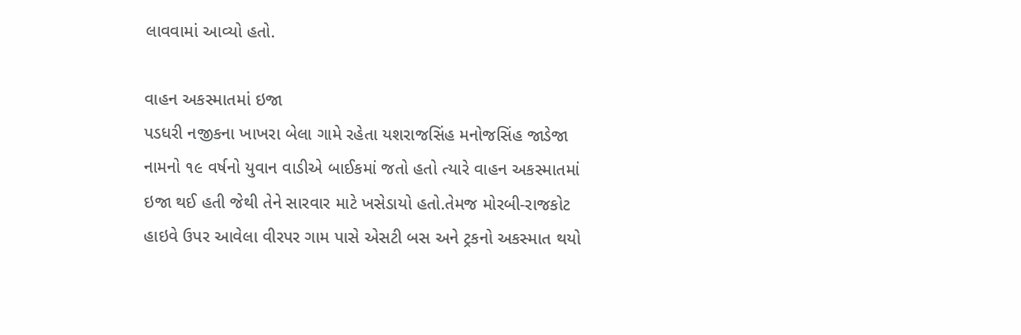લાવવામાં આવ્યો હતો.

વાહન અકસ્માતમાં ઇજા
પડધરી નજીકના ખાખરા બેલા ગામે રહેતા યશરાજસિંહ મનોજસિંહ જાડેજા નામનો ૧૯ વર્ષનો યુવાન વાડીએ બાઈકમાં જતો હતો ત્યારે વાહન અકસ્માતમાં ઇજા થઈ હતી જેથી તેને સારવાર માટે ખસેડાયો હતો.તેમજ મોરબી-રાજકોટ હાઇવે ઉપર આવેલા વીરપર ગામ પાસે એસટી બસ અને ટ્રકનો અકસ્માત થયો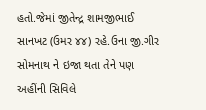હતો.જેમાં જીતેન્દ્ર શામજીભાઈ સાનખટ (ઉમર ૪૪) રહે.ઉના જી.ગીર સોમનાથ ને ઇજા થતા તેને પણ અહીંની સિવિલે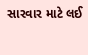સારવાર માટે લઈ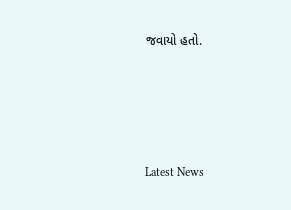જવાયો હતો.






Latest News